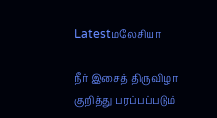Latestமலேசியா

நீர் இசைத் திருவிழா குறித்து பரப்பப்படும்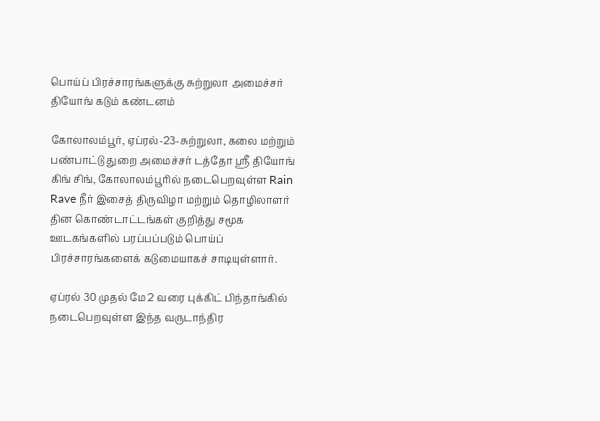பொய்ப் பிரச்சாரங்களுக்கு சுற்றுலா அமைச்சர் தியோங் கடும் கண்டனம்

கோலாலம்பூர், ஏப்ரல்-23-சுற்றுலா, கலை மற்றும் பண்பாட்டு துறை அமைச்சர் டத்தோ ஸ்ரீ தியோங் கிங் சிங், கோலாலம்பூரில் நடைபெறவுள்ள Rain Rave நீர் இசைத் திருவிழா மற்றும் தொழிலாளர் தின கொண்டாட்டங்கள் குறித்து சமூக ஊடகங்களில் பரப்பப்படும் பொய்ப் பிரச்சாரங்களைக் கடுமையாகச் சாடியுள்ளார்.

ஏப்ரல் 30 முதல் மே 2 வரை புக்கிட் பிந்தாங்கில் நடைபெறவுள்ள இந்த வருடாந்திர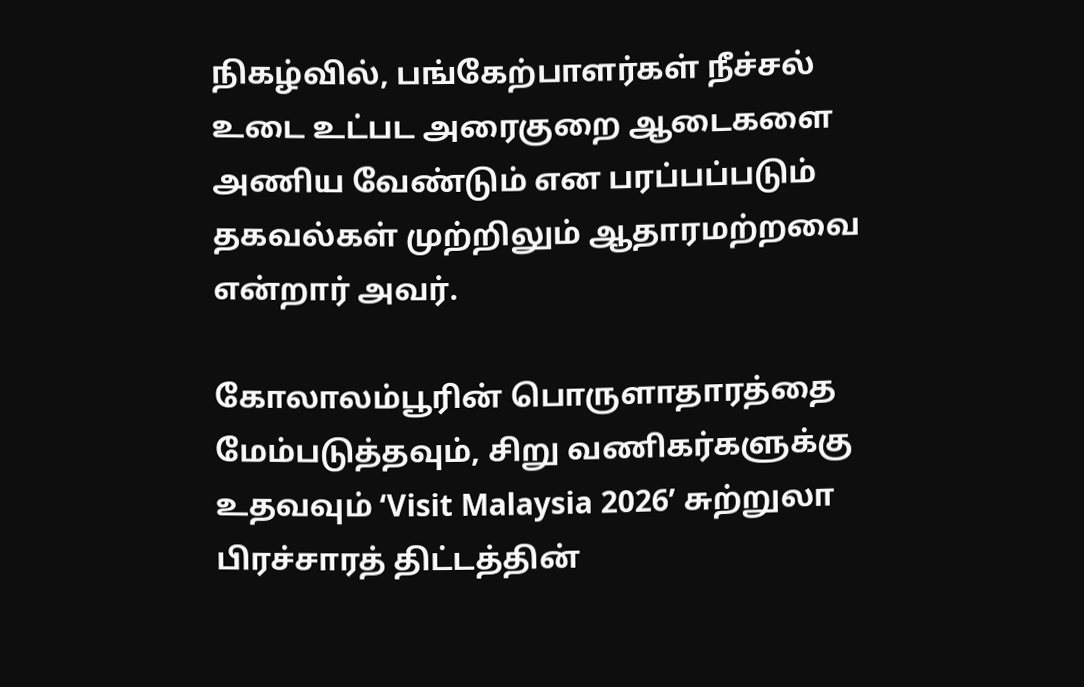நிகழ்வில், பங்கேற்பாளர்கள் நீச்சல் உடை உட்பட அரைகுறை ஆடைகளை அணிய வேண்டும் என பரப்பப்படும் தகவல்கள் முற்றிலும் ஆதாரமற்றவை என்றார் அவர்.

கோலாலம்பூரின் பொருளாதாரத்தை மேம்படுத்தவும், சிறு வணிகர்களுக்கு உதவவும் ‘Visit Malaysia 2026’ சுற்றுலா பிரச்சாரத் திட்டத்தின்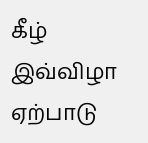கீழ் இவ்விழா ஏற்பாடு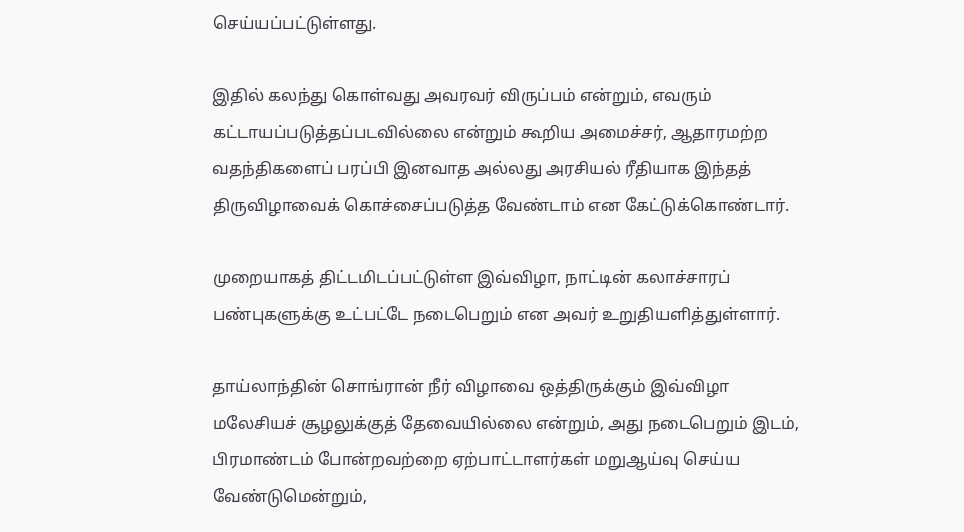செய்யப்பட்டுள்ளது.

இதில் கலந்து கொள்வது அவரவர் விருப்பம் என்றும், எவரும் கட்டாயப்படுத்தப்படவில்லை என்றும் கூறிய அமைச்சர், ஆதாரமற்ற வதந்திகளைப் பரப்பி இனவாத அல்லது அரசியல் ரீதியாக இந்தத் திருவிழாவைக் கொச்சைப்படுத்த வேண்டாம் என கேட்டுக்கொண்டார்.

முறையாகத் திட்டமிடப்பட்டுள்ள இவ்விழா, நாட்டின் கலாச்சாரப் பண்புகளுக்கு உட்பட்டே நடைபெறும் என அவர் உறுதியளித்துள்ளார்.

தாய்லாந்தின் சொங்ரான் நீர் விழாவை ஒத்திருக்கும் இவ்விழா மலேசியச் சூழலுக்குத் தேவையில்லை என்றும், அது நடைபெறும் இடம், பிரமாண்டம் போன்றவற்றை ஏற்பாட்டாளர்கள் மறுஆய்வு செய்ய வேண்டுமென்றும்,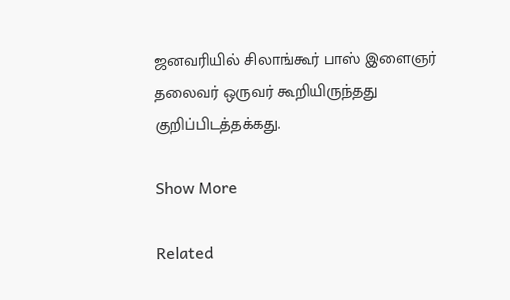ஜனவரியில் சிலாங்கூர் பாஸ் இளைஞர் தலைவர் ஒருவர் கூறியிருந்தது குறிப்பிடத்தக்கது.

Show More

Related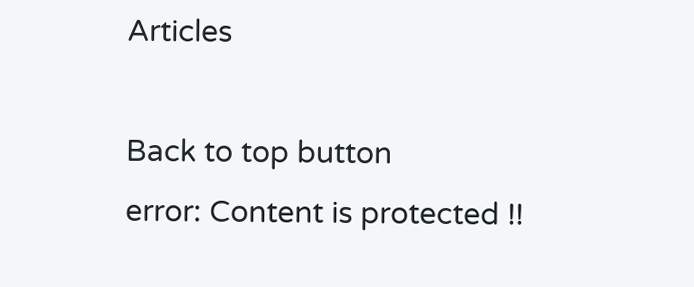Articles

Back to top button
error: Content is protected !!